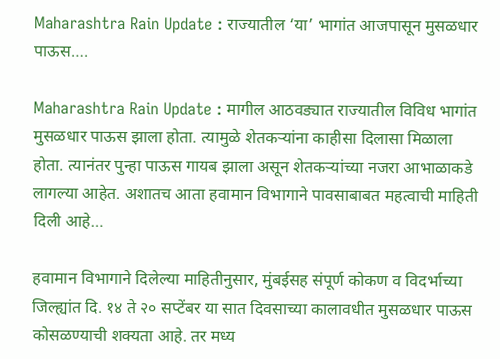Maharashtra Rain Update : राज्यातील ‘या’ भागांत आजपासून मुसळधार पाऊस….

Maharashtra Rain Update : मागील आठवड्यात राज्यातील विविध भागांत मुसळधार पाऊस झाला होता. त्यामुळे शेतकऱ्यांना काहीसा दिलासा मिळाला होता. त्यानंतर पुन्हा पाऊस गायब झाला असून शेतकऱ्यांच्या नजरा आभाळाकडे लागल्या आहेत. अशातच आता हवामान विभागाने पावसाबाबत महत्वाची माहिती दिली आहे…

हवामान विभागाने दिलेल्या माहितीनुसार, मुंबईसह संपूर्ण कोकण व विदर्भाच्या जिल्ह्यांत दि. १४ ते २० सप्टेंबर या सात दिवसाच्या कालावधीत मुसळधार पाऊस कोसळण्याची शक्यता आहे. तर मध्य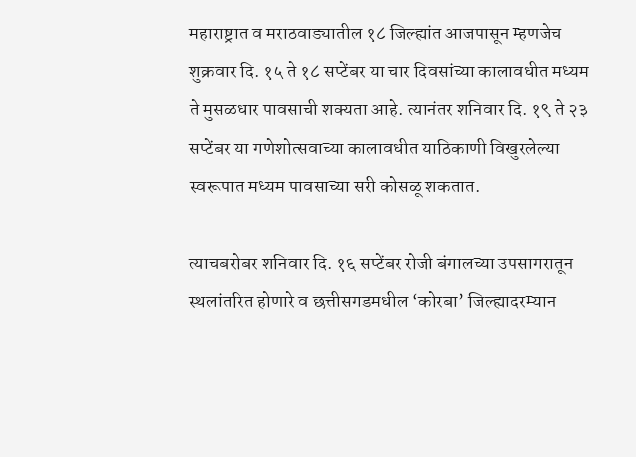महाराष्ट्रात व मराठवाड्यातील १८ जिल्ह्यांत आजपासून म्हणजेच शुक्रवार दि. १५ ते १८ सप्टेंबर या चार दिवसांच्या कालावधीत मध्यम ते मुसळधार पावसाची शक्यता आहे. त्यानंतर शनिवार दि. १९ ते २३ सप्टेंबर या गणेशोत्सवाच्या कालावधीत याठिकाणी विखुरलेल्या स्वरूपात मध्यम पावसाच्या सरी कोसळू शकतात.

त्याचबरोबर शनिवार दि. १६ सप्टेंबर रोजी बंगालच्या उपसागरातून स्थलांतरित होणारे व छत्तीसगडमधील ‘कोरबा’ जिल्ह्यादरम्यान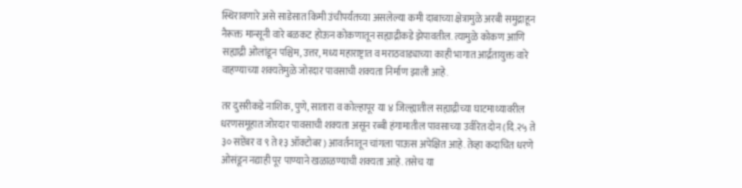स्थिरावणारे असे साडेसात किमी उंचीपर्यंतच्या असलेल्या कमी दाबाच्या क्षेत्रामुळे अरबी समुद्राहून नैरूक्त मान्सूनी वारे बळकट होऊन कोकणातून सह्याद्रीकडे झेपावतील. त्यामुळे कोकण आणि सह्याद्री ओलांडून पश्चिम, उत्तर, मध्य महाराष्ट्रात व मराठवाड्याच्या काही भागात आर्द्रतायुक्त वारे वाहण्याच्या शक्यतेमुळे जोरदार पावसाची शक्यता निर्माण झाली आहे.

तर दुसरीकडे नाशिक, पुणे, सातारा व कोल्हापूर या ४ जिल्ह्यातील सह्याद्रीच्या घाटमाथ्यावरील धरणसमूहात जोरदार पावसाची शक्यता असून रब्बी हंगामातील पावसाच्या उर्वरित दोन (दि.२५ ते ३० सप्टेंबर व ९ ते १३ ऑक्टोबर) आवर्तनातून चांगला पाऊस अपेक्षित आहे. तेव्हा कदाचित धरणे ओसंडून नद्याही पूर पाण्याने खळाळण्याची शक्यता आहे. तसेच या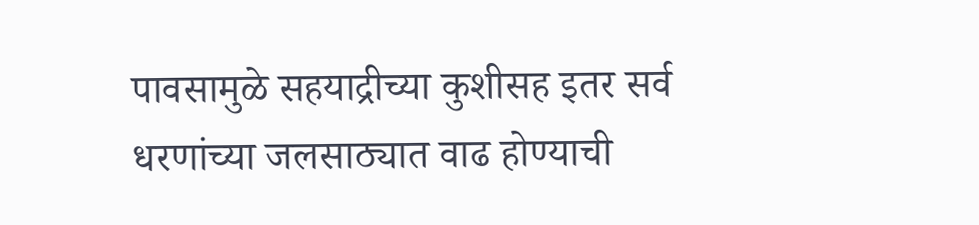पावसामुळे सहयाद्रीच्या कुशीसह इतर सर्व धरणांच्या जलसाठ्यात वाढ होण्याची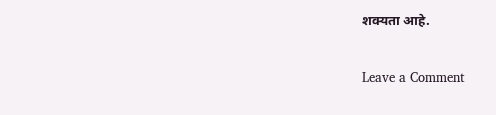शक्यता आहे.

Leave a Comment